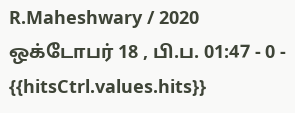R.Maheshwary / 2020 ஒக்டோபர் 18 , பி.ப. 01:47 - 0 - {{hitsCtrl.values.hits}}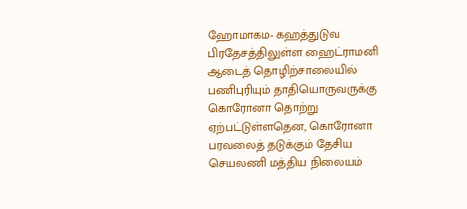ஹோமாகம- கஹத்துடுவ பிரதேசத்திலுள்ள ஹைட்ராமனி ஆடைத் தொழிற்சாலையில் பணிபுரியும் தாதியொருவருக்கு கொரோனா தொற்று ஏற்பட்டுள்ளதென, கொரோனா பரவலைத் தடுக்கும் தேசிய செயலணி மத்திய நிலையம்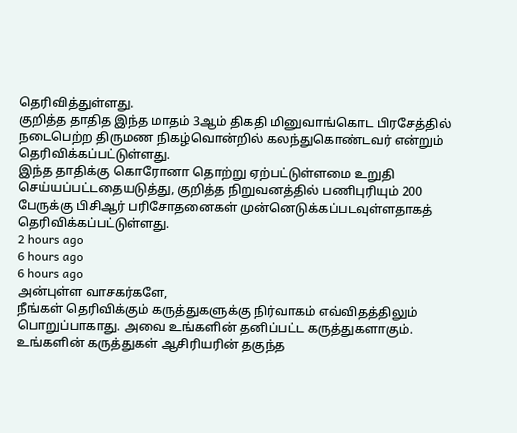தெரிவித்துள்ளது.
குறித்த தாதித இந்த மாதம் 3ஆம் திகதி மினுவாங்கொட பிரசேத்தில் நடைபெற்ற திருமண நிகழ்வொன்றில் கலந்துகொண்டவர் என்றும் தெரிவிக்கப்பட்டுள்ளது.
இந்த தாதிக்கு கொரோனா தொற்று ஏற்பட்டுள்ளமை உறுதி செய்யப்பட்டதையடுத்து, குறித்த நிறுவனத்தில் பணிபுரியும் 200 பேருக்கு பிசிஆர் பரிசோதனைகள் முன்னெடுக்கப்படவுள்ளதாகத் தெரிவிக்கப்பட்டுள்ளது.
2 hours ago
6 hours ago
6 hours ago
அன்புள்ள வாசகர்களே,
நீங்கள் தெரிவிக்கும் கருத்துகளுக்கு நிர்வாகம் எவ்விதத்திலும் பொறுப்பாகாது. அவை உங்களின் தனிப்பட்ட கருத்துகளாகும். உங்களின் கருத்துகள் ஆசிரியரின் தகுந்த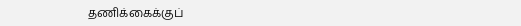தணிக்கைக்குப்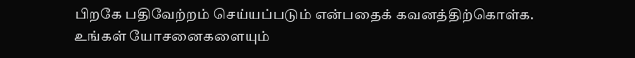பிறகே பதிவேற்றம் செய்யப்படும் என்பதைக் கவனத்திற்கொள்க. உங்கள் யோசனைகளையும்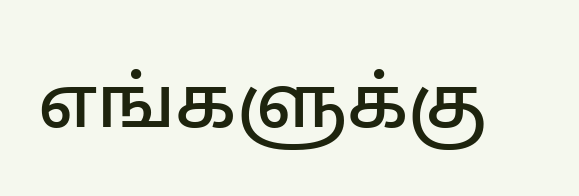எங்களுக்கு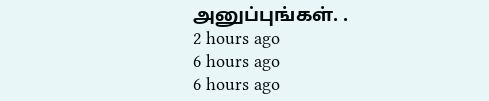அனுப்புங்கள். .
2 hours ago
6 hours ago
6 hours ago